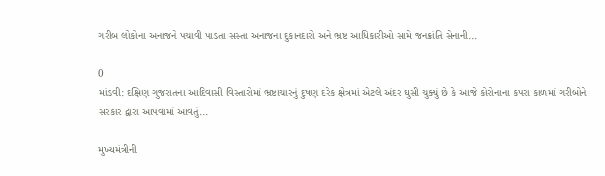ગરીબ લોકોના અનાજને પચાવી પાડતા સસ્તા અનાજના દુકાનદારો અને ભ્રષ્ટ આધિકારીઓ સામે જનક્રાંતિ સેનાની...

0
માંડવી: દક્ષિણ ગુજરાતના આદિવાસી વિસ્તારોમાં ભ્રષ્ટાચારનું દુષણ દરેક ક્ષેત્રમાં એટલે અંદર ઘુસી ચુક્યું છે કે આજે કોરોનાના કપરા કાળમાં ગરીબોને સરકાર દ્વારા આપવામાં આવતું...

મુખ્યમંત્રીની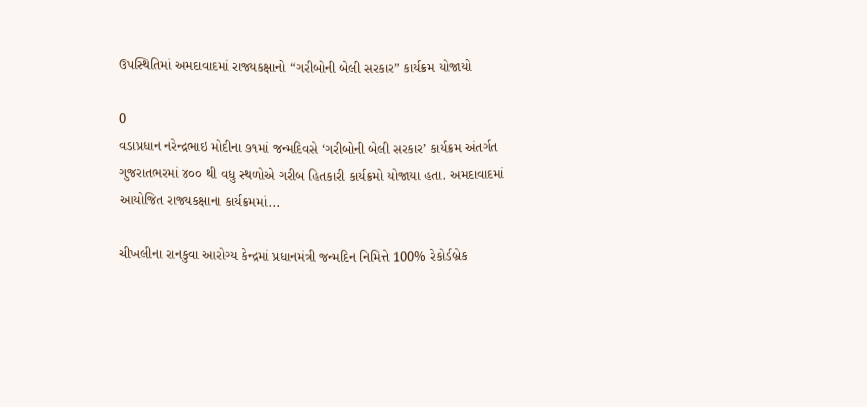ઉપસ્થિતિમાં અમદાવાદમાં રાજ્યકક્ષાનો “ગરીબોની બેલી સરકાર” કાર્યક્રમ યોજાયો

0
વડાપ્રધાન નરેન્દ્રભાઇ મોદીના ૭૧માં જન્મદિવસે ‘ગરીબોની બેલી સરકાર’ કાર્યક્રમ અંતર્ગત ગુજરાતભરમાં ૪૦૦ થી વધુ સ્થળોએ ગરીબ હિતકારી કાર્યક્રમો યોજાયા હતા. અમદાવાદમાં આયોજિત રાજ્યકક્ષાના કાર્યક્રમમાં...

ચીખલીના રાનકુવા આરોગ્ય કેન્દ્રમાં પ્રધાનમંત્રી જન્મદિન નિમિત્તે 100% રેકોર્ડબ્રેક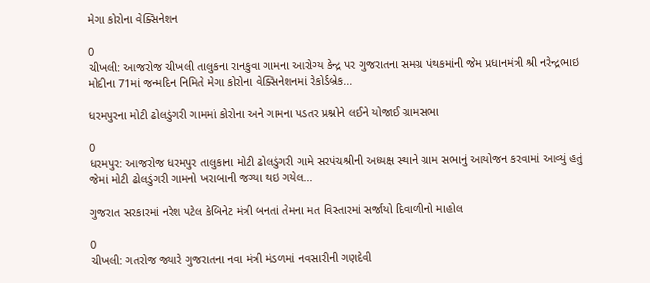મેગા કોરોના વેક્સિનેશન

0
ચીખલી: આજરોજ ચીખલી તાલુકના રાનકુવા ગામના આરોગ્ય કેન્દ્ર પર ગુજરાતના સમગ્ર પંથકમાંની જેમ પ્રધાનમંત્રી શ્રી નરેન્દ્રભાઇ મોદીના 71માં જન્મદિન નિમિતે મેગા કોરોના વેક્સિનેશનમાં રેકોર્ડબ્રેક...

ધરમપુરના મોટી ઢોલડુંગરી ગામમાં કોરોના અને ગામના પડતર પ્રશ્નોને લઈને યોજાઈ ગ્રામસભા

0
ધરમપુર: આજરોજ ધરમપુર તાલુકાના મોટી ઢોલડુંગરી ગામે સરપંચશ્રીની અધ્યક્ષ સ્થાને ગ્રામ સભાનું આયોજન કરવામાં આવ્યું હતું જેમાં મોટી ઢોલડુંગરી ગામનો ખરાબાની જગ્યા થઇ ગયેલ...

ગુજરાત સરકારમાં નરેશ પટેલ કેબિનેટ મંત્રી બનતાં તેમના મત વિસ્તારમાં સર્જાયો દિવાળીનો માહોલ

0
ચીખલી: ગતરોજ જ્યારે ગુજરાતના નવા મંત્રી મંડળમાં નવસારીની ગણદેવી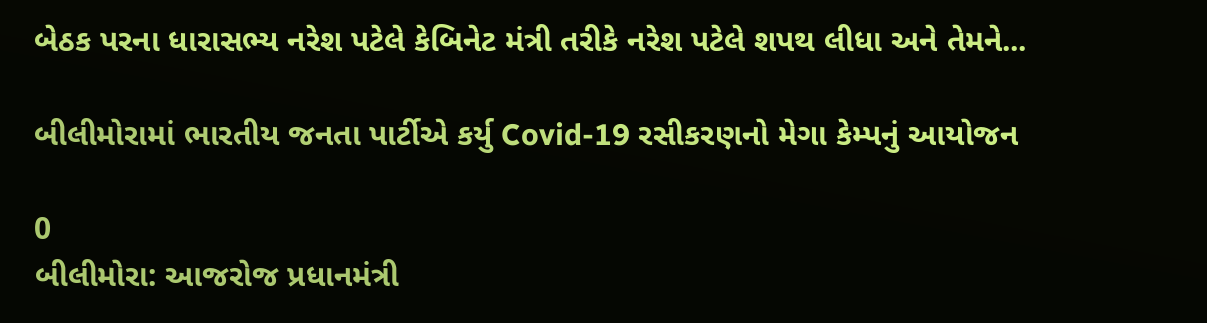બેઠક પરના ધારાસભ્ય નરેશ પટેલે કેબિનેટ મંત્રી તરીકે નરેશ પટેલે શપથ લીધા અને તેમને...

બીલીમોરામાં ભારતીય જનતા પાર્ટીએ કર્યુ Covid-19 રસીકરણનો મેગા કેમ્પનું આયોજન

0
બીલીમોરા: આજરોજ પ્રધાનમંત્રી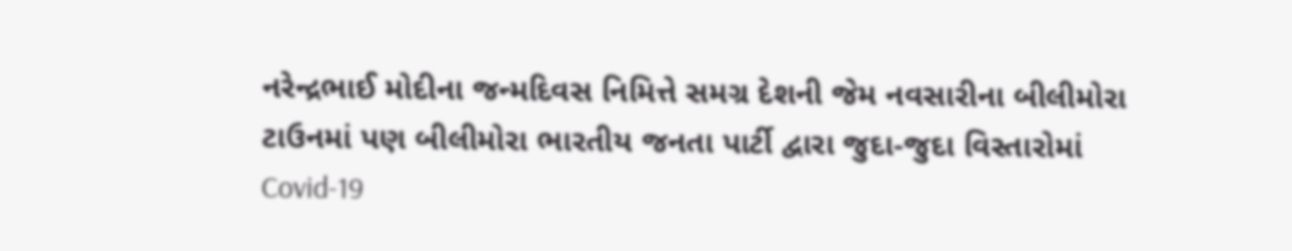નરેન્દ્રભાઈ મોદીના જન્મદિવસ નિમિત્તે સમગ્ર દેશની જેમ નવસારીના બીલીમોરા ટાઉનમાં પણ બીલીમોરા ભારતીય જનતા પાર્ટી દ્વારા જુદા-જુદા વિસ્તારોમાં Covid-19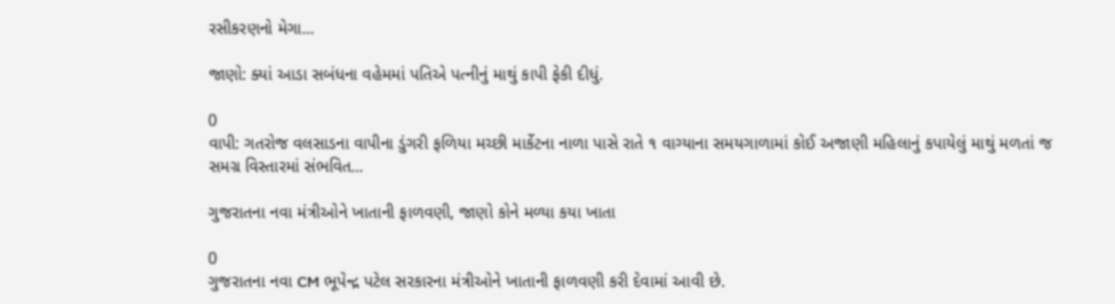રસીકરણનો મેગા...

જાણો: ક્યાં આડા સબંધના વહેમમાં પતિએ પત્નીનું માથું કાપી ફેકી દીધું.

0
વાપી: ગતરોજ વલસાડના વાપીના ડુંગરી ફળિયા મચ્છી માર્કેટના નાળા પાસે રાતે ૧ વાગ્યાના સમયગાળામાં કોઈ અજાણી મહિલાનું કપાયેલું માથું મળતાં જ સમગ્ર વિસ્તારમાં સંભવિત...

ગુજરાતના નવા મંત્રીઓને ખાતાની ફાળવણી, જાણો કોને મળ્યા કયા ખાતા

0
ગુજરાતના નવા CM ભૂપેન્દ્ર પટેલ સરકારના મંત્રીઓને ખાતાની ફાળવણી કરી દેવામાં આવી છે.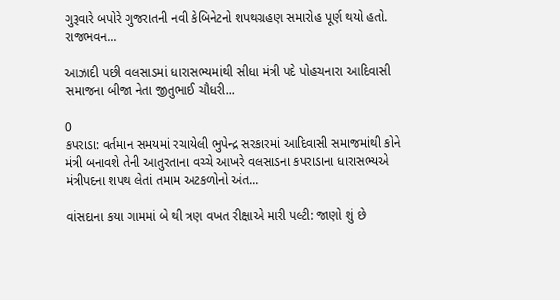ગુરૂવારે બપોરે ગુજરાતની નવી કેબિનેટનો શપથગ્રહણ સમારોહ પૂર્ણ થયો હતો. રાજભવન...

આઝાદી પછી વલસાડમાં ધારાસભ્યમાંથી સીધા મંત્રી પદે પોહચનારા આદિવાસી સમાજના બીજા નેતા જીતુભાઈ ચૌધરી...

0
કપરાડા: વર્તમાન સમયમાં રચાયેલી ભુપેન્દ્ર સરકારમાં આદિવાસી સમાજમાંથી કોને મંત્રી બનાવશે તેની આતુરતાના વચ્ચે આખરે વલસાડના કપરાડાના ધારાસભ્યએ મંત્રીપદના શપથ લેતાં તમામ અટકળોનો અંત...

વાંસદાના કયા ગામમાં બે થી ત્રણ વખત રીક્ષાએ મારી પલ્ટી: જાણો શું છે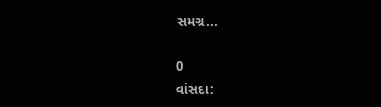સમગ્ર...

0
વાંસદા: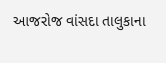આજરોજ વાંસદા તાલુકાના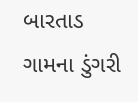બારતાડ ગામના ડુંગરી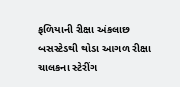ફળિયાની રીક્ષા અંકલાછ બસસ્ટેડથી થોડા આગળ રીક્ષા ચાલકના સ્ટેરીંગ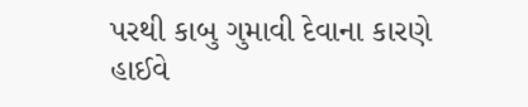પરથી કાબુ ગુમાવી દેવાના કારણે હાઈવે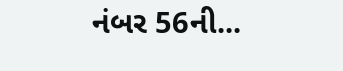નંબર 56ની...